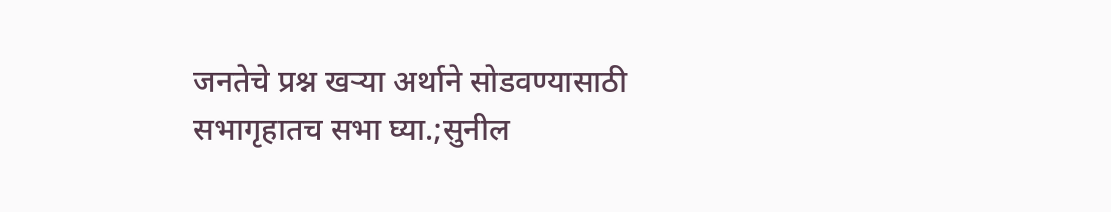जनतेचे प्रश्न खऱ्या अर्थाने सोडवण्यासाठी सभागृहातच सभा घ्या.;सुनील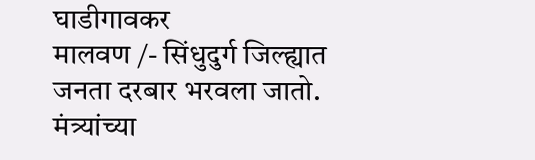घाडीगावकर
मालवण /- सिंधुदुर्ग जिल्ह्यात जनता दरबार भरवला जातो. मंत्र्यांच्या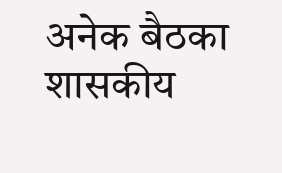अनेक बैठका शासकीय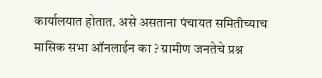कार्यालयात होतात. असे असताना पंचायत समितीच्याच मासिक सभा ऑनलाईन का ? ग्रामीण जनतेचे प्रश्न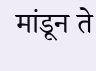मांडून ते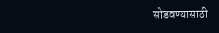सोडवण्यासाठी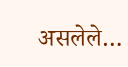असलेले…